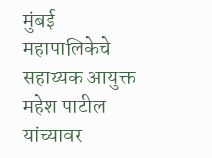मुंबई महापालिकेचे सहाय्यक आयुक्त महेश पाटील यांच्यावर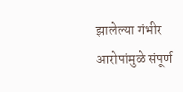झालेल्या गंभीर आरोपांमुळे संपूर्ण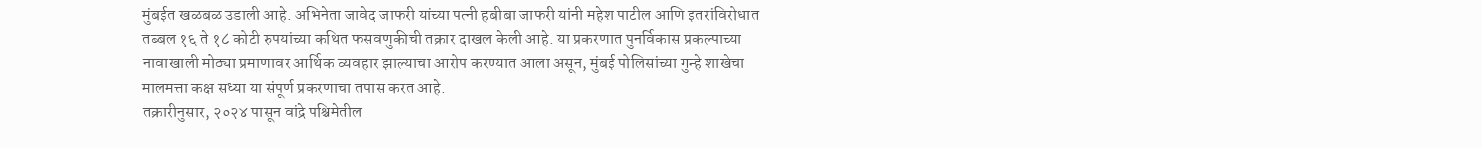मुंबईत खळबळ उडाली आहे. अभिनेता जावेद जाफरी यांच्या पत्नी हबीबा जाफरी यांनी महेश पाटील आणि इतरांविरोधात तब्बल १६ ते १८ कोटी रुपयांच्या कथित फसवणुकीची तक्रार दाखल केली आहे. या प्रकरणात पुनर्विकास प्रकल्पाच्या नावाखाली मोठ्या प्रमाणावर आर्थिक व्यवहार झाल्याचा आरोप करण्यात आला असून, मुंबई पोलिसांच्या गुन्हे शाखेचा मालमत्ता कक्ष सध्या या संपूर्ण प्रकरणाचा तपास करत आहे.
तक्रारीनुसार, २०२४ पासून वांद्रे पश्चिमेतील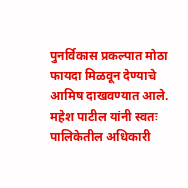पुनर्विकास प्रकल्पात मोठा फायदा मिळवून देण्याचे आमिष दाखवण्यात आले. महेश पाटील यांनी स्वतः पालिकेतील अधिकारी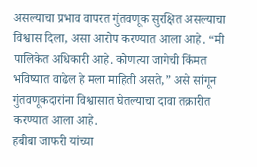असल्याचा प्रभाव वापरत गुंतवणूक सुरक्षित असल्याचा विश्वास दिला, असा आरोप करण्यात आला आहे. “मी पालिकेत अधिकारी आहे. कोणत्या जागेची किंमत भविष्यात वाढेल हे मला माहिती असते,” असे सांगून गुंतवणूकदारांना विश्वासात घेतल्याचा दावा तक्रारीत करण्यात आला आहे.
हबीबा जाफरी यांच्या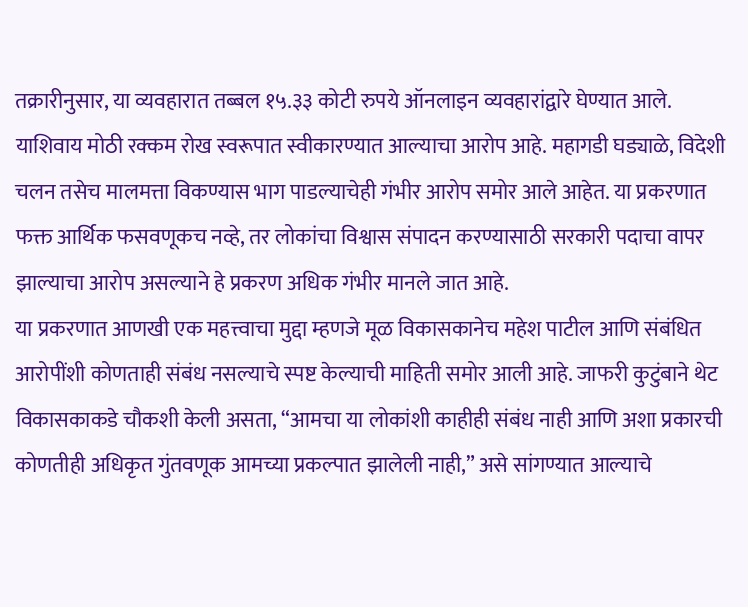तक्रारीनुसार, या व्यवहारात तब्बल १५.३३ कोटी रुपये ऑनलाइन व्यवहारांद्वारे घेण्यात आले. याशिवाय मोठी रक्कम रोख स्वरूपात स्वीकारण्यात आल्याचा आरोप आहे. महागडी घड्याळे, विदेशी चलन तसेच मालमत्ता विकण्यास भाग पाडल्याचेही गंभीर आरोप समोर आले आहेत. या प्रकरणात फक्त आर्थिक फसवणूकच नव्हे, तर लोकांचा विश्वास संपादन करण्यासाठी सरकारी पदाचा वापर झाल्याचा आरोप असल्याने हे प्रकरण अधिक गंभीर मानले जात आहे.
या प्रकरणात आणखी एक महत्त्वाचा मुद्दा म्हणजे मूळ विकासकानेच महेश पाटील आणि संबंधित आरोपींशी कोणताही संबंध नसल्याचे स्पष्ट केल्याची माहिती समोर आली आहे. जाफरी कुटुंबाने थेट विकासकाकडे चौकशी केली असता, “आमचा या लोकांशी काहीही संबंध नाही आणि अशा प्रकारची कोणतीही अधिकृत गुंतवणूक आमच्या प्रकल्पात झालेली नाही,” असे सांगण्यात आल्याचे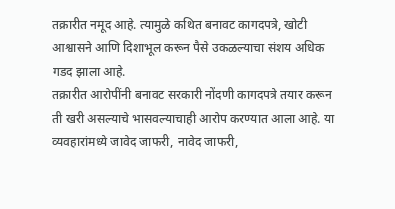तक्रारीत नमूद आहे. त्यामुळे कथित बनावट कागदपत्रे, खोटी आश्वासने आणि दिशाभूल करून पैसे उकळल्याचा संशय अधिक गडद झाला आहे.
तक्रारीत आरोपींनी बनावट सरकारी नोंदणी कागदपत्रे तयार करून ती खरी असल्याचे भासवल्याचाही आरोप करण्यात आला आहे. या व्यवहारांमध्ये जावेद जाफरी, नावेद जाफरी,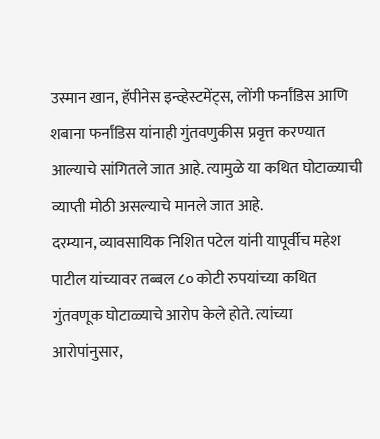उस्मान खान, हॅपीनेस इन्व्हेस्टमेंट्स, लोंगी फर्नांडिस आणि शबाना फर्नांडिस यांनाही गुंतवणुकीस प्रवृत्त करण्यात आल्याचे सांगितले जात आहे. त्यामुळे या कथित घोटाळ्याची व्याप्ती मोठी असल्याचे मानले जात आहे.
दरम्यान, व्यावसायिक निशित पटेल यांनी यापूर्वीच महेश पाटील यांच्यावर तब्बल ८० कोटी रुपयांच्या कथित गुंतवणूक घोटाळ्याचे आरोप केले होते. त्यांच्या आरोपांनुसार,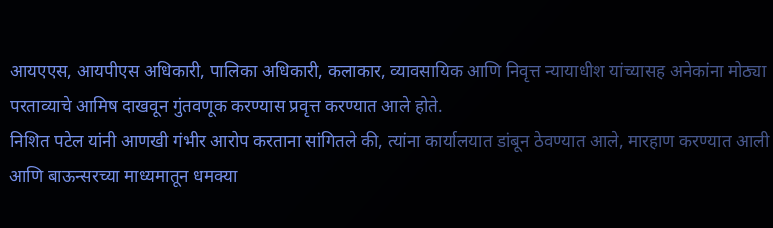आयएएस, आयपीएस अधिकारी, पालिका अधिकारी, कलाकार, व्यावसायिक आणि निवृत्त न्यायाधीश यांच्यासह अनेकांना मोठ्या परताव्याचे आमिष दाखवून गुंतवणूक करण्यास प्रवृत्त करण्यात आले होते.
निशित पटेल यांनी आणखी गंभीर आरोप करताना सांगितले की, त्यांना कार्यालयात डांबून ठेवण्यात आले, मारहाण करण्यात आली आणि बाऊन्सरच्या माध्यमातून धमक्या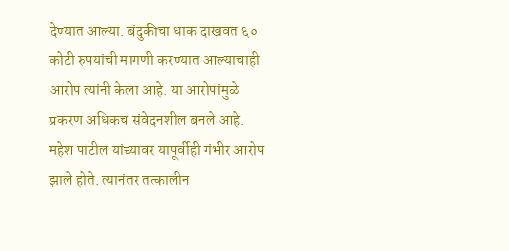देण्यात आल्या. बंदुकीचा धाक दाखवत ६० कोटी रुपयांची मागणी करण्यात आल्याचाही आरोप त्यांनी केला आहे. या आरोपांमुळे प्रकरण अधिकच संवेदनशील बनले आहे.
महेश पाटील यांच्यावर यापूर्वीही गंभीर आरोप झाले होते. त्यानंतर तत्कालीन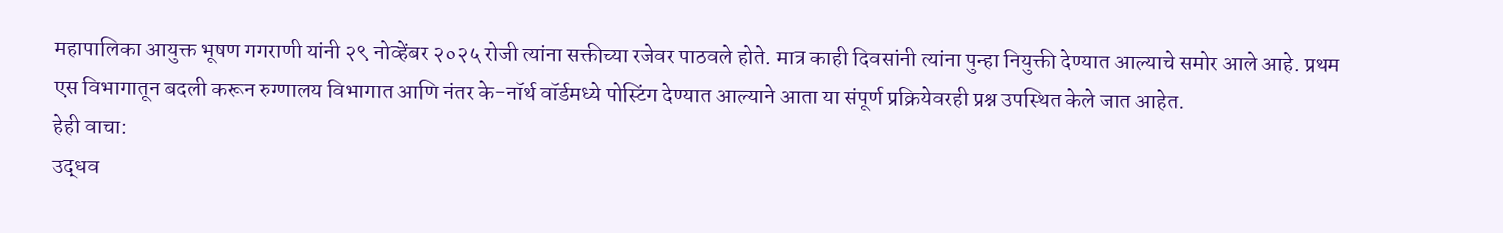महापालिका आयुक्त भूषण गगराणी यांनी २९ नोव्हेंबर २०२५ रोजी त्यांना सक्तीच्या रजेवर पाठवले होते. मात्र काही दिवसांनी त्यांना पुन्हा नियुक्ती देण्यात आल्याचे समोर आले आहे. प्रथम एस विभागातून बदली करून रुग्णालय विभागात आणि नंतर के-नॉर्थ वॉर्डमध्ये पोस्टिंग देण्यात आल्याने आता या संपूर्ण प्रक्रियेवरही प्रश्न उपस्थित केले जात आहेत.
हेही वाचा:
उद्धव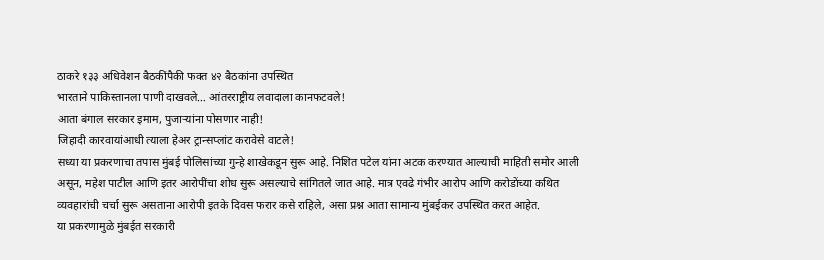ठाकरे १३३ अधिवेशन बैठकींपैकी फक्त ४२ बैठकांना उपस्थित
भारताने पाकिस्तानला पाणी दाखवले… आंतरराष्ट्रीय लवादाला कानफटवले!
आता बंगाल सरकार इमाम, पुजाऱ्यांना पोसणार नाही!
जिहादी कारवायांआधी त्याला हेअर ट्रान्सप्लांट करावेसे वाटले!
सध्या या प्रकरणाचा तपास मुंबई पोलिसांच्या गुन्हे शाखेकडून सुरू आहे. निशित पटेल यांना अटक करण्यात आल्याची माहिती समोर आली असून, महेश पाटील आणि इतर आरोपींचा शोध सुरू असल्याचे सांगितले जात आहे. मात्र एवढे गंभीर आरोप आणि करोडोंच्या कथित व्यवहारांची चर्चा सुरू असताना आरोपी इतके दिवस फरार कसे राहिले, असा प्रश्न आता सामान्य मुंबईकर उपस्थित करत आहेत.
या प्रकरणामुळे मुंबईत सरकारी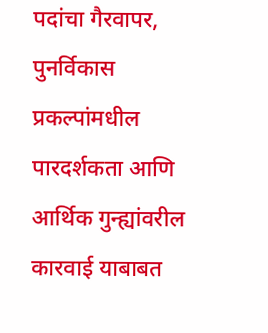पदांचा गैरवापर, पुनर्विकास प्रकल्पांमधील पारदर्शकता आणि आर्थिक गुन्ह्यांवरील कारवाई याबाबत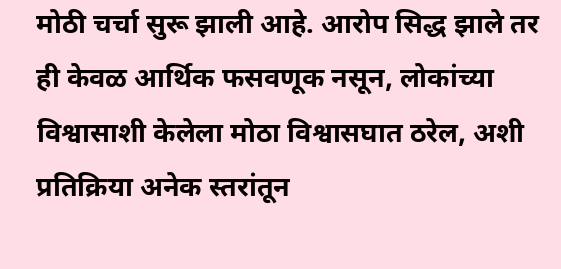मोठी चर्चा सुरू झाली आहे. आरोप सिद्ध झाले तर ही केवळ आर्थिक फसवणूक नसून, लोकांच्या विश्वासाशी केलेला मोठा विश्वासघात ठरेल, अशी प्रतिक्रिया अनेक स्तरांतून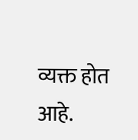व्यक्त होत आहे.